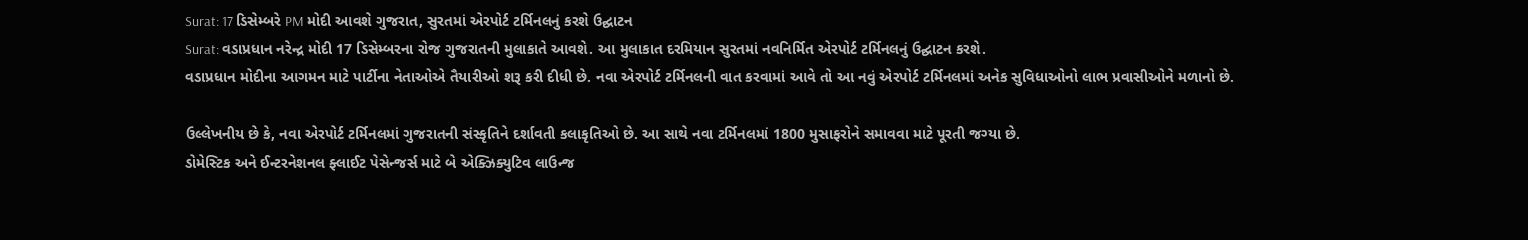Surat: 17 ડિસેમ્બરે PM મોદી આવશે ગુજરાત, સુરતમાં એરપોર્ટ ટર્મિનલનું કરશે ઉદ્ઘાટન
Surat: વડાપ્રધાન નરેન્દ્ર મોદી 17 ડિસેમ્બરના રોજ ગુજરાતની મુલાકાતે આવશે. આ મુલાકાત દરમિયાન સુરતમાં નવનિર્મિત એરપોર્ટ ટર્મિનલનું ઉદ્ઘાટન કરશે.
વડાપ્રધાન મોદીના આગમન માટે પાર્ટીના નેતાઓએ તૈયારીઓ શરૂ કરી દીધી છે. નવા એરપોર્ટ ટર્મિનલની વાત કરવામાં આવે તો આ નવું એરપોર્ટ ટર્મિનલમાં અનેક સુવિધાઓનો લાભ પ્રવાસીઓને મળાનો છે.

ઉલ્લેખનીય છે કે, નવા એરપોર્ટ ટર્મિનલમાં ગુજરાતની સંસ્કૃતિને દર્શાવતી કલાકૃતિઓ છે. આ સાથે નવા ટર્મિનલમાં 1800 મુસાફરોને સમાવવા માટે પૂરતી જગ્યા છે.
ડોમેસ્ટિક અને ઈન્ટરનેશનલ ફ્લાઈટ પેસેન્જર્સ માટે બે એક્ઝિક્યુટિવ લાઉન્જ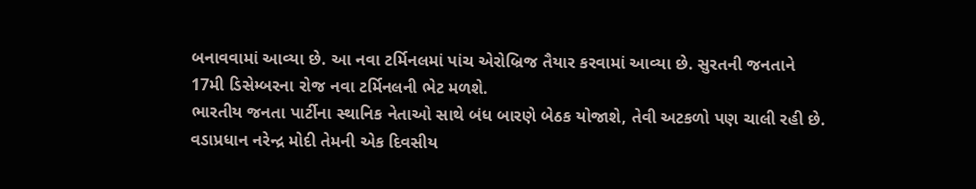બનાવવામાં આવ્યા છે. આ નવા ટર્મિનલમાં પાંચ એરોબ્રિજ તૈયાર કરવામાં આવ્યા છે. સુરતની જનતાને 17મી ડિસેમ્બરના રોજ નવા ટર્મિનલની ભેટ મળશે.
ભારતીય જનતા પાર્ટીના સ્થાનિક નેતાઓ સાથે બંધ બારણે બેઠક યોજાશે, તેવી અટકળો પણ ચાલી રહી છે. વડાપ્રધાન નરેન્દ્ર મોદી તેમની એક દિવસીય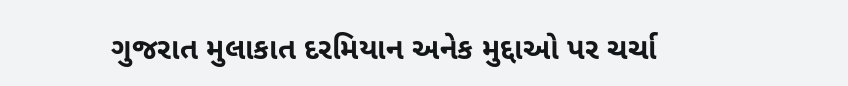ગુજરાત મુલાકાત દરમિયાન અનેક મુદ્દાઓ પર ચર્ચા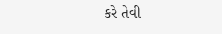કરે તેવી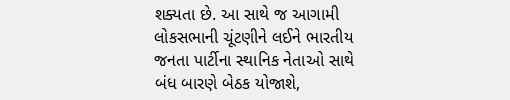શક્યતા છે. આ સાથે જ આગામી લોકસભાની ચૂંટણીને લઈને ભારતીય જનતા પાર્ટીના સ્થાનિક નેતાઓ સાથે બંધ બારણે બેઠક યોજાશે,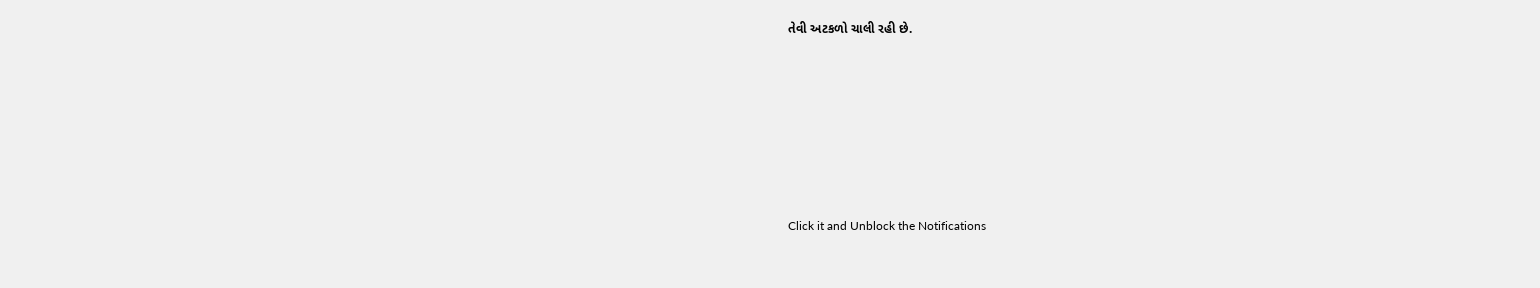તેવી અટકળો ચાલી રહી છે.












Click it and Unblock the Notifications